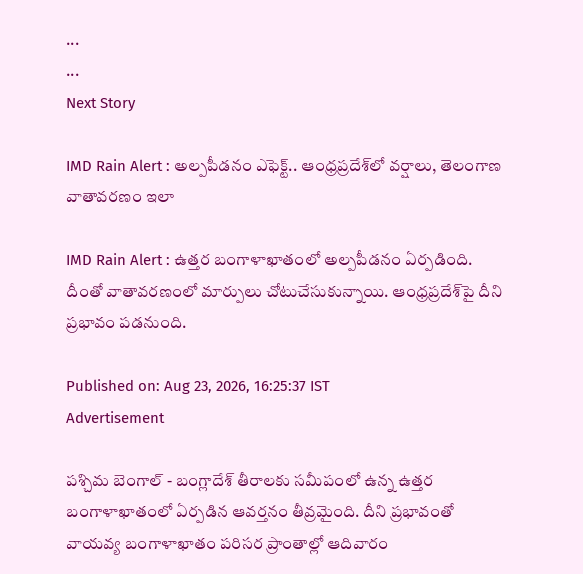...
...
Next Story

IMD Rain Alert : అల్పపీడనం ఎఫెక్ట్.. ఆంధ్రప్రదేశ్‌లో వర్షాలు, తెలంగాణ వాతావరణం ఇలా

IMD Rain Alert : ఉత్తర బంగాళాఖాతంలో అల్పపీడనం ఏర్పడింది. దీంతో వాతావరణంలో మార్పులు చోటుచేసుకున్నాయి. ఆంధ్రప్రదేశ్‌పై దీని ప్రభావం పడనుంది.

Published on: Aug 23, 2026, 16:25:37 IST
Advertisement

పశ్చిమ బెంగాల్ - బంగ్లాదేశ్ తీరాలకు సమీపంలో ఉన్న ఉత్తర బంగాళాఖాతంలో ఏర్పడిన ఆవర్తనం తీవ్రమైంది. దీని ప్రభావంతో వాయవ్య బంగాళాఖాతం పరిసర ప్రాంతాల్లో ఆదివారం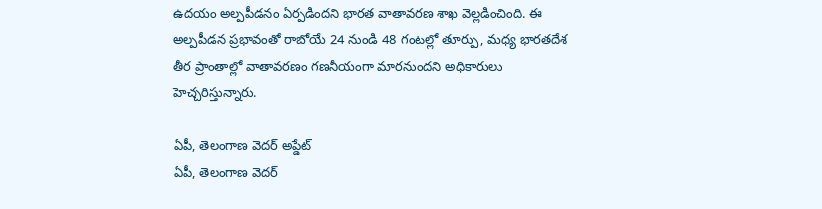ఉదయం అల్పపీడనం ఏర్పడిందని భారత వాతావరణ శాఖ వెల్లడించింది. ఈ అల్పపీడన ప్రభావంతో రాబోయే 24 నుండి 48 గంటల్లో తూర్పు, మధ్య భారతదేశ తీర ప్రాంతాల్లో వాతావరణం గణనీయంగా మారనుందని అధికారులు హెచ్చరిస్తున్నారు.

ఏపీ, తెలంగాణ వెదర్ అప్డేట్
ఏపీ, తెలంగాణ వెదర్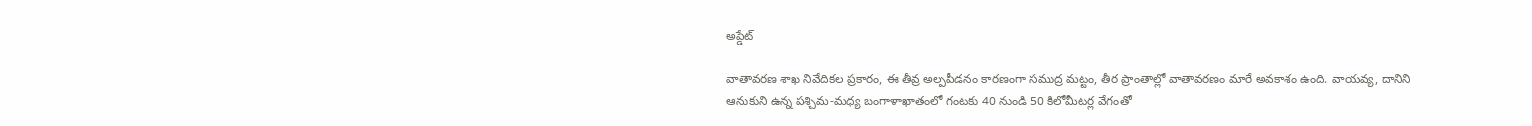అప్డేట్

వాతావరణ శాఖ నివేదికల ప్రకారం, ఈ తీవ్ర అల్పపీడనం కారణంగా సముద్ర మట్టం, తీర ప్రాంతాల్లో వాతావరణం మారే అవకాశం ఉంది. వాయవ్య, దానిని ఆనుకుని ఉన్న పశ్చిమ-మధ్య బంగాళాఖాతంలో గంటకు 40 నుండి 50 కిలోమీటర్ల వేగంతో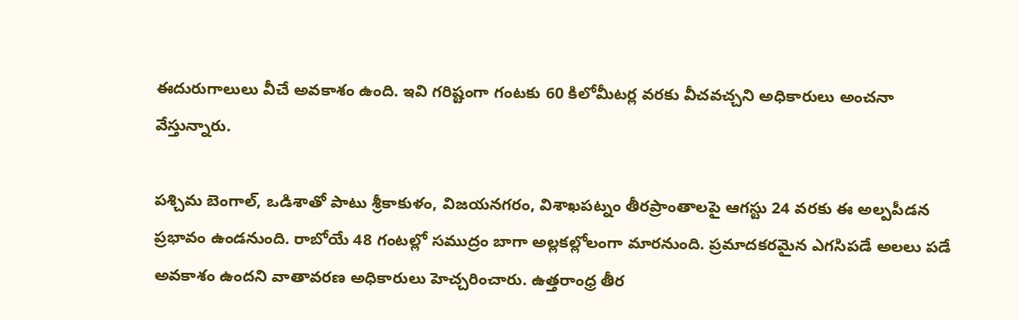ఈదురుగాలులు వీచే అవకాశం ఉంది. ఇవి గరిష్టంగా గంటకు 60 కిలోమీటర్ల వరకు వీచవచ్చని అధికారులు అంచనా వేస్తున్నారు.

పశ్చిమ బెంగాల్, ఒడిశాతో పాటు శ్రీకాకుళం, విజయనగరం, విశాఖపట్నం తీరప్రాంతాలపై ఆగస్టు 24 వరకు ఈ అల్పపీడన ప్రభావం ఉండనుంది. రాబోయే 48 గంటల్లో సముద్రం బాగా అల్లకల్లోలంగా మారనుంది. ప్రమాదకరమైన ఎగసిపడే అలలు పడే అవకాశం ఉందని వాతావరణ అధికారులు హెచ్చరించారు. ఉత్తరాంధ్ర తీర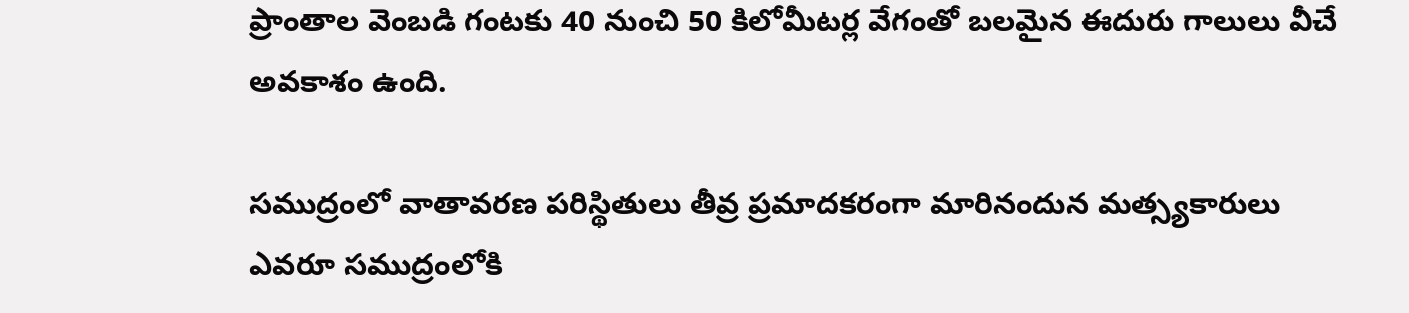ప్రాంతాల వెంబడి గంటకు 40 నుంచి 50 కిలోమీటర్ల వేగంతో బలమైన ఈదురు గాలులు వీచే అవకాశం ఉంది.

సముద్రంలో వాతావరణ పరిస్థితులు తీవ్ర ప్రమాదకరంగా మారినందున మత్స్యకారులు ఎవరూ సముద్రంలోకి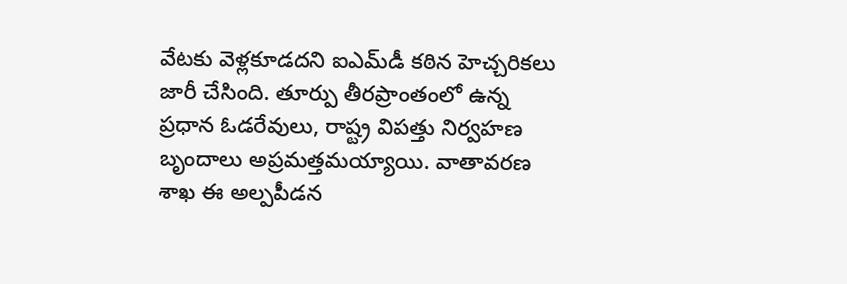వేటకు వెళ్లకూడదని ఐఎమ్‌డీ కఠిన హెచ్చరికలు జారీ చేసింది. తూర్పు తీరప్రాంతంలో ఉన్న ప్రధాన ఓడరేవులు, రాష్ట్ర విపత్తు నిర్వహణ బృందాలు అప్రమత్తమయ్యాయి. వాతావరణ శాఖ ఈ అల్పపీడన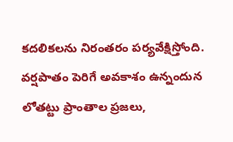కదలికలను నిరంతరం పర్యవేక్షిస్తోంది. వర్షపాతం పెరిగే అవకాశం ఉన్నందున లోతట్టు ప్రాంతాల ప్రజలు,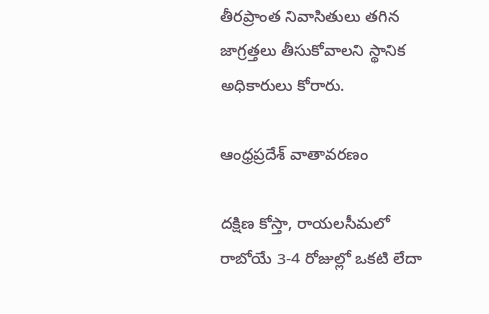తీరప్రాంత నివాసితులు తగిన జాగ్రత్తలు తీసుకోవాలని స్థానిక అధికారులు కోరారు.

ఆంధ్రప్రదేశ్ వాతావరణం

దక్షిణ కోస్తా, రాయలసీమలో రాబోయే 3-4 రోజుల్లో ఒకటి లేదా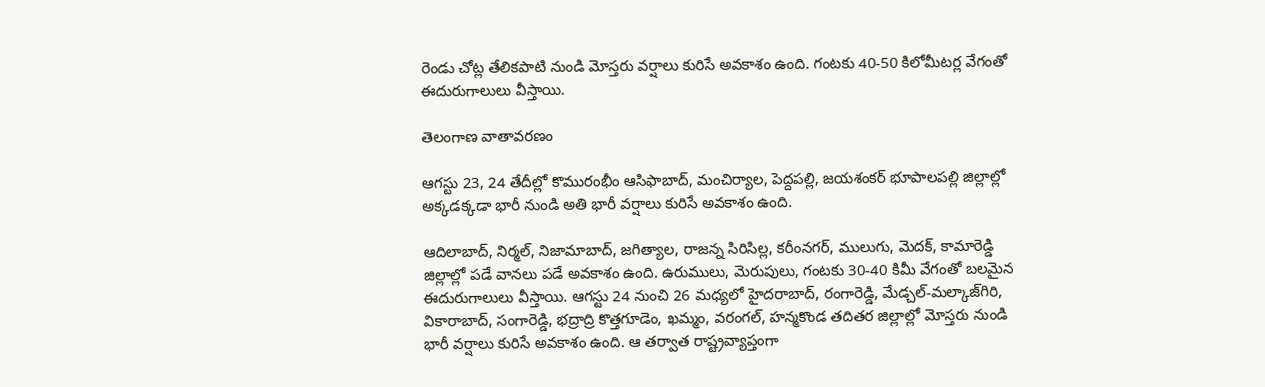రెండు చోట్ల తేలికపాటి నుండి మోస్తరు వర్షాలు కురిసే అవకాశం ఉంది. గంటకు 40-50 కిలోమీటర్ల వేగంతో ఈదురుగాలులు వీస్తాయి.

తెలంగాణ వాతావరణం

ఆగస్టు 23, 24 తేదీల్లో కొమురంభీం ఆసిఫాబాద్, మంచిర్యాల, పెద్దపల్లి, జయశంకర్ భూపాలపల్లి జిల్లాల్లో అక్కడక్కడా భారీ నుండి అతి భారీ వర్షాలు కురిసే అవకాశం ఉంది.

ఆదిలాబాద్, నిర్మల్, నిజామాబాద్, జగిత్యాల, రాజన్న సిరిసిల్ల, కరీంనగర్, ములుగు, మెదక్, కామారెడ్డి జిల్లాల్లో పడే వానలు పడే అవకాశం ఉంది. ఉరుములు, మెరుపులు, గంటకు 30-40 కిమీ వేగంతో బలమైన ఈదురుగాలులు వీస్తాయి. ఆగస్టు 24 నుంచి 26 మధ్యలో హైదరాబాద్, రంగారెడ్డి, మేడ్చల్-మల్కాజ్‌గిరి, వికారాబాద్, సంగారెడ్డి, భద్రాద్రి కొత్తగూడెం, ఖమ్మం, వరంగల్, హన్మకొండ తదితర జిల్లాల్లో మోస్తరు నుండి భారీ వర్షాలు కురిసే అవకాశం ఉంది. ఆ తర్వాత రాష్ట్రవ్యాప్తంగా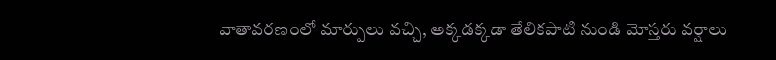వాతావరణంలో మార్పులు వచ్చి, అక్కడక్కడా తేలికపాటి నుండి మోస్తరు వర్షాలు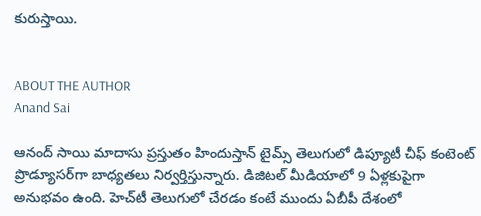కురుస్తాయి.


ABOUT THE AUTHOR
Anand Sai

ఆనంద్ సాయి మాదాసు ప్రస్తుతం హిందుస్తాన్ టైమ్స్ తెలుగులో డిప్యూటీ చీఫ్ కంటెంట్ ప్రొడ్యూసర్‌గా బాధ్యతలు నిర్వర్తిస్తున్నారు. డిజిటల్ మీడియాలో 9 ఏళ్లకుపైగా అనుభవం ఉంది. హెచ్‌టీ తెలుగులో చేరడం కంటే ముందు ఏబీపీ దేశంలో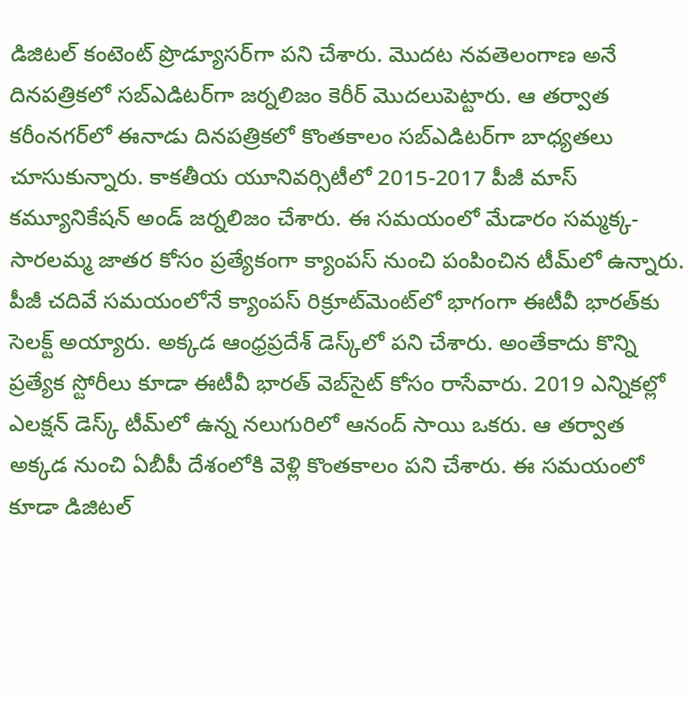డిజిటల్ కంటెంట్ ప్రొడ్యూసర్‌గా పని చేశారు. మెుదట నవతెలంగాణ అనే దినపత్రికలో సబ్ఎడిటర్‌గా జర్నలిజం కెరీర్ మెుదలుపెట్టారు. ఆ తర్వాత కరీంనగర్‌లో ఈనాడు దినపత్రికలో కొంతకాలం సబ్‌ఎడిటర్‌గా బాధ్యతలు చూసుకున్నారు. కాకతీయ యూనివర్సిటీలో 2015-2017 పీజీ మాస్ కమ్యూనికేషన్ అండ్ జర్నలిజం చేశారు. ఈ సమయంలో మేడారం సమ్మక్క-సారలమ్మ జాతర కోసం ప్రత్యేకంగా క్యాంపస్ నుంచి పంపించిన టీమ్‌లో ఉన్నారు. పీజీ చదివే సమయంలోనే క్యాంపస్ రిక్రూట్‌మెంట్‌లో భాగంగా ఈటీవీ భారత్‌కు సెలక్ట్ అయ్యారు. అక్కడ ఆంధ్రప్రదేశ్‌ డెస్క్‌లో పని చేశారు. అంతేకాదు కొన్ని ప్రత్యేక స్టోరీలు కూడా ఈటీవీ భారత్ వెబ్‌సైట్ కోసం రాసేవారు. 2019 ఎన్నికల్లో ఎలక్షన్ డెస్క్‌ టీమ్‌లో ఉన్న నలుగురిలో ఆనంద్ సాయి ఒకరు. ఆ తర్వాత అక్కడ నుంచి ఏబీపీ దేశంలోకి వెళ్లి కొంతకాలం పని చేశారు. ఈ సమయంలో కూడా డిజిటల్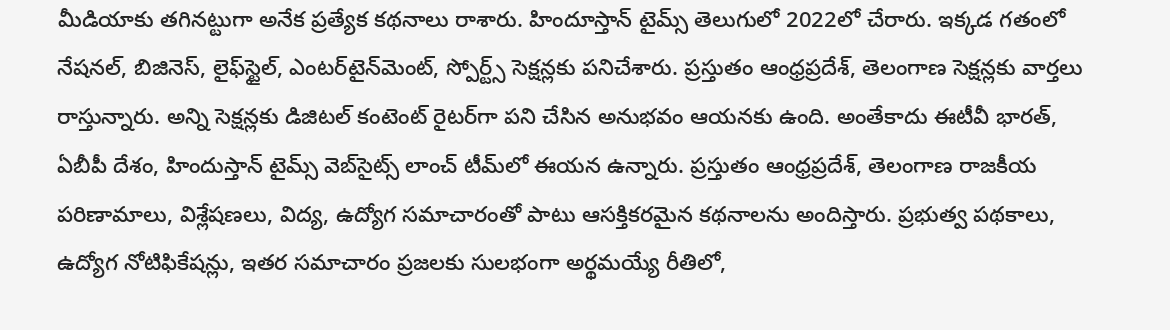మీడియాకు తగినట్టుగా అనేక ప్రత్యేక కథనాలు రాశారు. హిందూస్తాన్ టైమ్స్‌ తెలుగులో 2022లో చేరారు. ఇక్కడ గతంలో నేషనల్, బిజినెస్, లైఫ్‌స్టైల్, ఎంటర్‌టైన్‌మెంట్‌, స్పోర్ట్స్‌ సెక్షన్లకు పనిచేశారు. ప్రస్తుతం ఆంధ్రప్రదేశ్, తెలంగాణ సెక్షన్లకు వార్తలు రాస్తున్నారు. అన్ని సెక్షన్లకు డిజిటల్ కంటెంట్ రైటర్‌గా పని చేసిన అనుభవం ఆయనకు ఉంది. అంతేకాదు ఈటీవీ భారత్, ఏబీపీ దేశం, హిందుస్తాన్ టైమ్స్ వెబ్‌సైట్స్ లాంచ్ టీమ్‌లో ఈయన ఉన్నారు. ప్రస్తుతం ఆంధ్రప్రదేశ్, తెలంగాణ రాజకీయ పరిణామాలు, విశ్లేషణలు, విద్య, ఉద్యోగ సమాచారంతో పాటు ఆసక్తికరమైన కథనాలను అందిస్తారు. ప్రభుత్వ పథకాలు, ఉద్యోగ నోటిఫికేషన్లు, ఇతర సమాచారం ప్రజలకు సులభంగా అర్థమయ్యే రీతిలో,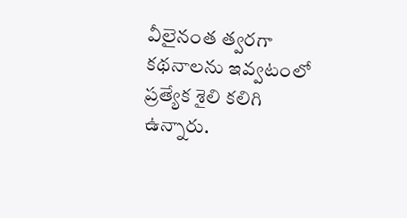వీలైనంత త్వరగా కథనాలను ఇవ్వటంలో ప్రత్యేక శైలి కలిగి ఉన్నారు.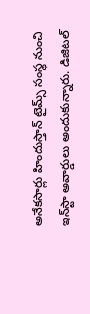అనేకసార్లు హిందుస్తాన్ టైమ్స్ సంస్థ నుంచి ఇన్‌స్టా అవార్డులు అందుకున్నారు. డిజిటల్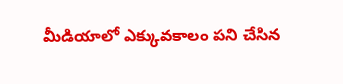మీడియాలో ఎక్కువకాలం పని చేసిన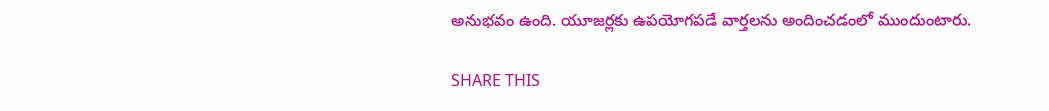అనుభవం ఉంది. యూజర్లకు ఉపయోగపడే వార్తలను అందించడంలో ముందుంటారు.

SHARE THIS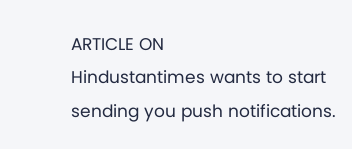ARTICLE ON
Hindustantimes wants to start sending you push notifications.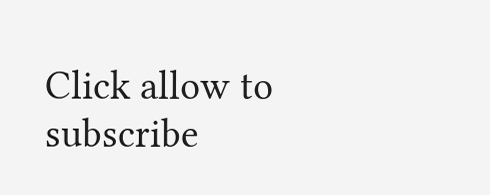Click allow to subscribe